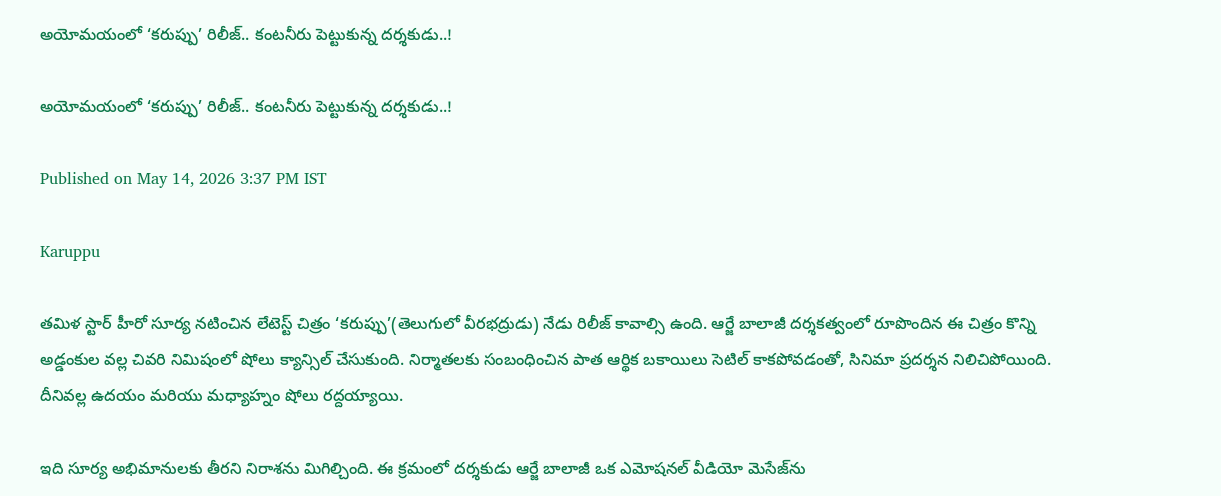అయోమయంలో ‘కరుప్పు’ రిలీజ్.. కంటనీరు పెట్టుకున్న దర్శకుడు..!

అయోమయంలో ‘కరుప్పు’ రిలీజ్.. కంటనీరు పెట్టుకున్న దర్శకుడు..!

Published on May 14, 2026 3:37 PM IST

Karuppu

తమిళ స్టార్ హీరో సూర్య నటించిన లేటెస్ట్ చిత్రం ‘కరుప్పు’(తెలుగులో వీరభద్రుడు) నేడు రిలీజ్ కావాల్సి ఉంది. ఆర్జే బాలాజీ దర్శకత్వంలో రూపొందిన ఈ చిత్రం కొన్ని అడ్డంకుల వల్ల చివరి నిమిషంలో షోలు క్యాన్సిల్ చేసుకుంది. నిర్మాతలకు సంబంధించిన పాత ఆర్థిక బకాయిలు సెటిల్ కాకపోవడంతో, సినిమా ప్రదర్శన నిలిచిపోయింది. దీనివల్ల ఉదయం మరియు మధ్యాహ్నం షోలు రద్దయ్యాయి.

ఇది సూర్య అభిమానులకు తీరని నిరాశను మిగిల్చింది. ఈ క్రమంలో దర్శకుడు ఆర్జే బాలాజీ ఒక ఎమోషనల్ వీడియో మెసేజ్‌ను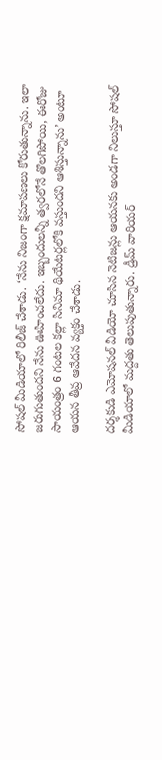సోషల్ మీడియాలో రిలీజ్ చేశాడు. ‘నేను నిజంగా క్షమాపణలు కోరుతున్నాను. ఇలా జరుగుతుందని నేను ఊహించలేదు. ఇబ్బందులన్నీ త్వరలోనే తొలగిపోయి, ఈరోజు సాయంత్రం 6 గంటల కల్లా సినిమా థియేటర్లలోకి వస్తుందని ఆశిస్తున్నాను’ అంటూ ఆయన తీవ్ర ఆవేదన వ్యక్తం చేశాడు.

దర్శకుడి ఎమోషనల్ వీడియో చూసిన నెటిజన్లు ఆయనకు అండగా నిలుస్తూ సోషల్ మీడియాలో మద్దతు తెలుపుతున్నారు. డ్రీమ్ వారియర్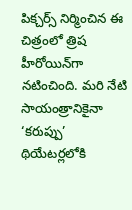పిక్చర్స్ నిర్మించిన ఈ చిత్రంలో త్రిష హీరోయిన్‌గా నటించింది. మరి నేటి సాయంత్రానికైనా ‘కరుప్పు’ థియేటర్లలోకి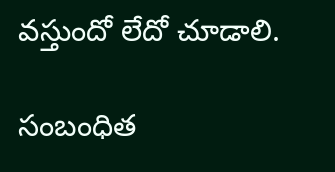వస్తుందో లేదో చూడాలి.

సంబంధిత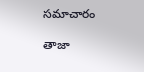సమాచారం

తాజా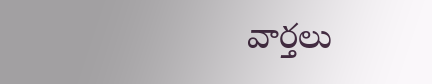వార్తలు